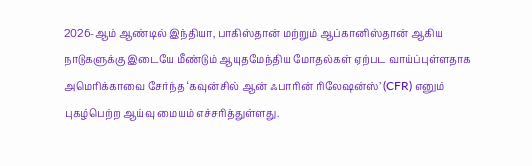2026-ஆம் ஆண்டில் இந்தியா, பாகிஸ்தான் மற்றும் ஆப்கானிஸ்தான் ஆகிய நாடுகளுக்கு இடையே மீண்டும் ஆயுதமேந்திய மோதல்கள் ஏற்பட வாய்ப்புள்ளதாக அமெரிக்காவை சேர்ந்த ‘கவுன்சில் ஆன் ஃபாரின் ரிலேஷன்ஸ்’ (CFR) எனும் புகழ்பெற்ற ஆய்வு மையம் எச்சரித்துள்ளது.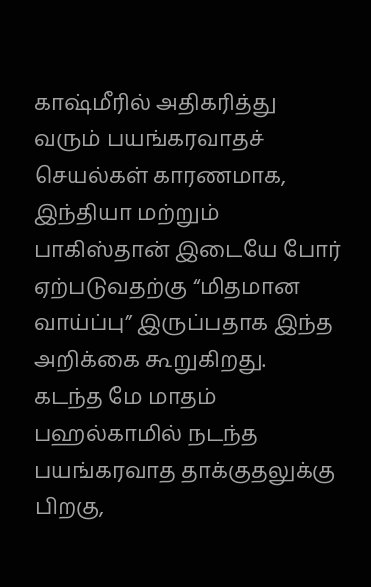காஷ்மீரில் அதிகரித்து வரும் பயங்கரவாதச் செயல்கள் காரணமாக, இந்தியா மற்றும் பாகிஸ்தான் இடையே போர் ஏற்படுவதற்கு “மிதமான வாய்ப்பு” இருப்பதாக இந்த அறிக்கை கூறுகிறது.
கடந்த மே மாதம் பஹல்காமில் நடந்த பயங்கரவாத தாக்குதலுக்கு பிறகு,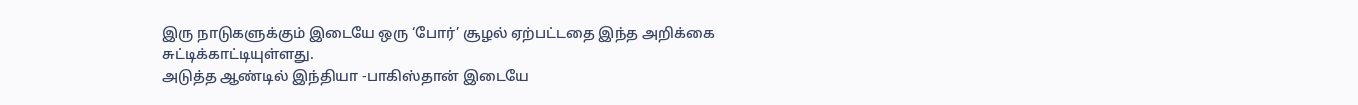இரு நாடுகளுக்கும் இடையே ஒரு ‘போர்’ சூழல் ஏற்பட்டதை இந்த அறிக்கை சுட்டிக்காட்டியுள்ளது.
அடுத்த ஆண்டில் இந்தியா -பாகிஸ்தான் இடையே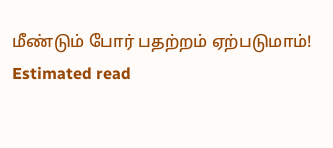மீண்டும் போர் பதற்றம் ஏற்படுமாம்!
Estimated read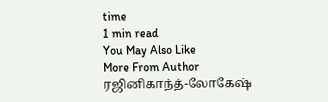time
1 min read
You May Also Like
More From Author
ரஜினிகாந்த்-லோகேஷ்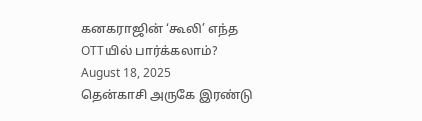கனகராஜின் ‘கூலி’ எந்த OTTயில் பார்க்கலாம்?
August 18, 2025
தென்காசி அருகே இரண்டு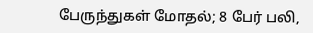பேருந்துகள் மோதல்; 8 பேர் பலி,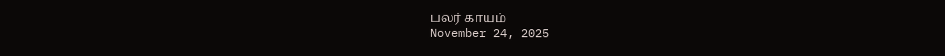பலர் காயம்
November 24, 2025